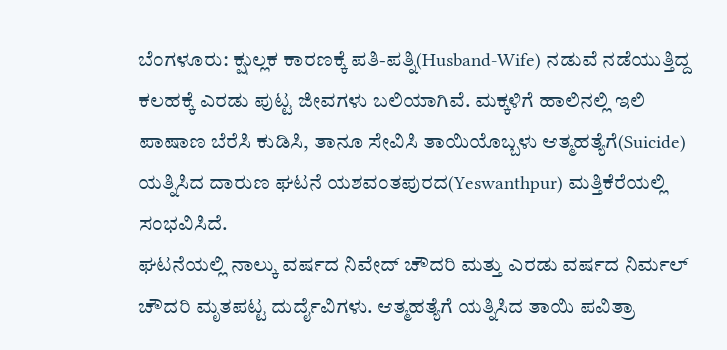ಬೆಂಗಳೂರು: ಕ್ಷುಲ್ಲಕ ಕಾರಣಕ್ಕೆ ಪತಿ-ಪತ್ನಿ(Husband-Wife) ನಡುವೆ ನಡೆಯುತ್ತಿದ್ದ ಕಲಹಕ್ಕೆ ಎರಡು ಪುಟ್ಟ ಜೀವಗಳು ಬಲಿಯಾಗಿವೆ. ಮಕ್ಕಳಿಗೆ ಹಾಲಿನಲ್ಲಿ ಇಲಿ ಪಾಷಾಣ ಬೆರೆಸಿ ಕುಡಿಸಿ, ತಾನೂ ಸೇವಿಸಿ ತಾಯಿಯೊಬ್ಬಳು ಆತ್ಮಹತ್ಯೆಗೆ(Suicide) ಯತ್ನಿಸಿದ ದಾರುಣ ಘಟನೆ ಯಶವಂತಪುರದ(Yeswanthpur) ಮತ್ತಿಕೆರೆಯಲ್ಲಿ ಸಂಭವಿಸಿದೆ.
ಘಟನೆಯಲ್ಲಿ ನಾಲ್ಕು ವರ್ಷದ ನಿವೇದ್ ಚೌದರಿ ಮತ್ತು ಎರಡು ವರ್ಷದ ನಿರ್ಮಲ್ ಚೌದರಿ ಮೃತಪಟ್ಟ ದುರ್ದೈವಿಗಳು. ಆತ್ಮಹತ್ಯೆಗೆ ಯತ್ನಿಸಿದ ತಾಯಿ ಪವಿತ್ರಾ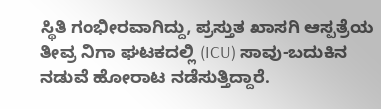ಸ್ಥಿತಿ ಗಂಭೀರವಾಗಿದ್ದು, ಪ್ರಸ್ತುತ ಖಾಸಗಿ ಆಸ್ಪತ್ರೆಯ ತೀವ್ರ ನಿಗಾ ಘಟಕದಲ್ಲಿ (ICU) ಸಾವು-ಬದುಕಿನ ನಡುವೆ ಹೋರಾಟ ನಡೆಸುತ್ತಿದ್ದಾರೆ.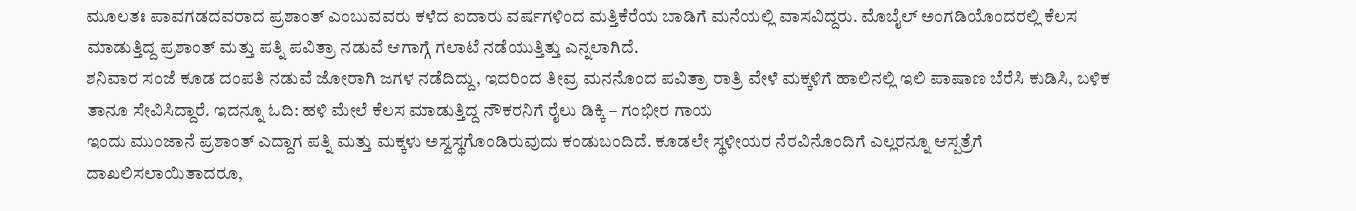ಮೂಲತಃ ಪಾವಗಡದವರಾದ ಪ್ರಶಾಂತ್ ಎಂಬುವವರು ಕಳೆದ ಐದಾರು ವರ್ಷಗಳಿಂದ ಮತ್ತಿಕೆರೆಯ ಬಾಡಿಗೆ ಮನೆಯಲ್ಲಿ ವಾಸವಿದ್ದರು. ಮೊಬೈಲ್ ಅಂಗಡಿಯೊಂದರಲ್ಲಿ ಕೆಲಸ ಮಾಡುತ್ತಿದ್ದ ಪ್ರಶಾಂತ್ ಮತ್ತು ಪತ್ನಿ ಪವಿತ್ರಾ ನಡುವೆ ಆಗಾಗ್ಗೆ ಗಲಾಟೆ ನಡೆಯುತ್ತಿತ್ತು ಎನ್ನಲಾಗಿದೆ.
ಶನಿವಾರ ಸಂಜೆ ಕೂಡ ದಂಪತಿ ನಡುವೆ ಜೋರಾಗಿ ಜಗಳ ನಡೆದಿದ್ದು, ಇದರಿಂದ ತೀವ್ರ ಮನನೊಂದ ಪವಿತ್ರಾ ರಾತ್ರಿ ವೇಳೆ ಮಕ್ಕಳಿಗೆ ಹಾಲಿನಲ್ಲಿ ಇಲಿ ಪಾಷಾಣ ಬೆರೆಸಿ ಕುಡಿಸಿ, ಬಳಿಕ ತಾನೂ ಸೇವಿಸಿದ್ದಾರೆ. ಇದನ್ನೂ ಓದಿ: ಹಳಿ ಮೇಲೆ ಕೆಲಸ ಮಾಡುತ್ತಿದ್ದ ನೌಕರನಿಗೆ ರೈಲು ಡಿಕ್ಕಿ – ಗಂಭೀರ ಗಾಯ
ಇಂದು ಮುಂಜಾನೆ ಪ್ರಶಾಂತ್ ಎದ್ದಾಗ ಪತ್ನಿ ಮತ್ತು ಮಕ್ಕಳು ಅಸ್ವಸ್ಥಗೊಂಡಿರುವುದು ಕಂಡುಬಂದಿದೆ. ಕೂಡಲೇ ಸ್ಥಳೀಯರ ನೆರವಿನೊಂದಿಗೆ ಎಲ್ಲರನ್ನೂ ಆಸ್ಪತ್ರೆಗೆ ದಾಖಲಿಸಲಾಯಿತಾದರೂ,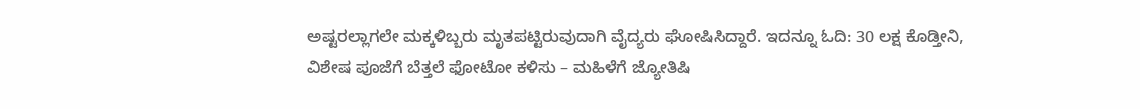ಅಷ್ಟರಲ್ಲಾಗಲೇ ಮಕ್ಕಳಿಬ್ಬರು ಮೃತಪಟ್ಟಿರುವುದಾಗಿ ವೈದ್ಯರು ಘೋಷಿಸಿದ್ದಾರೆ. ಇದನ್ನೂ ಓದಿ: 30 ಲಕ್ಷ ಕೊಡ್ತೀನಿ, ವಿಶೇಷ ಪೂಜೆಗೆ ಬೆತ್ತಲೆ ಫೋಟೋ ಕಳಿಸು – ಮಹಿಳೆಗೆ ಜ್ಯೋತಿಷಿ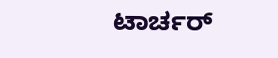ಟಾರ್ಚರ್